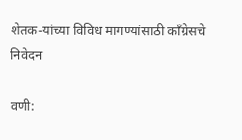शेतक-यांच्या विविध मागण्यांसाठी काँग्रेसचे निवेदन

वणी: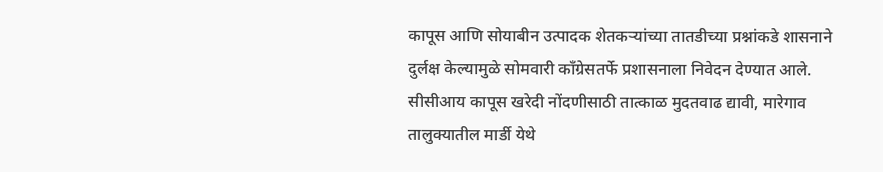कापूस आणि सोयाबीन उत्पादक शेतकऱ्यांच्या तातडीच्या प्रश्नांकडे शासनाने दुर्लक्ष केल्यामुळे सोमवारी काँग्रेसतर्फे प्रशासनाला निवेदन देण्यात आले. सीसीआय कापूस खरेदी नोंदणीसाठी तात्काळ मुदतवाढ द्यावी, मारेगाव तालुक्यातील मार्डी येथे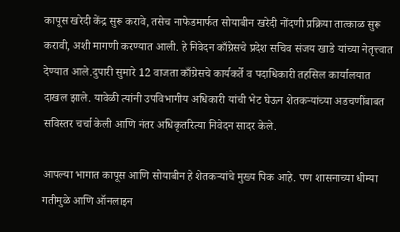कापूस खरेदी केंद्र सुरू करावे, तसेच नाफेडमार्फत सोयाबीन खरेदी नोंदणी प्रक्रिया तात्काळ सुरू करावी, अशी मागणी करण्यात आली. हे निवेदन काँग्रेसचे प्रदेश सचिव संजय खाडे यांच्या नेतृत्त्वात देण्यात आले.दुपारी सुमारे 12 वाजता काँग्रेसचे कार्यकर्ते व पदाधिकारी तहसिल कार्यालयात दाखल झाले. यावेळी त्यांनी उपविभागीय अधिकारी यांची भेट घेऊन शेतकऱ्यांच्या अडचणींबाबत सविस्तर चर्चा केली आणि नंतर अधिकृतरित्या निवेदन सादर केले.

आपल्या भागात कापूस आणि सोयाबीन हे शेतकऱ्यांचे मुख्य पिक आहे. पण शासनाच्या धीम्या गतीमुळे आणि ऑनलाइन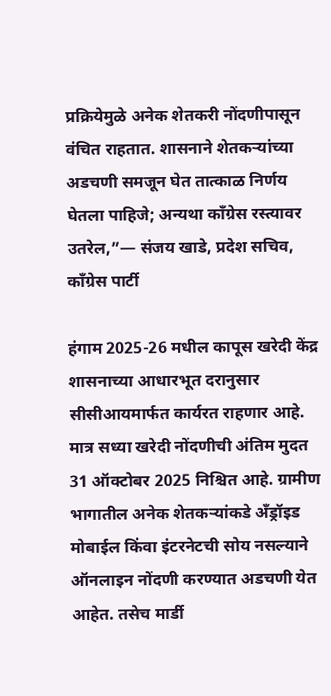प्रक्रियेमुळे अनेक शेतकरी नोंदणीपासून वंचित राहतात. शासनाने शेतकऱ्यांच्या अडचणी समजून घेत तात्काळ निर्णय घेतला पाहिजे; अन्यथा काँग्रेस रस्त्यावर उतरेल,”— संजय खाडे, प्रदेश सचिव, काँग्रेस पार्टी

हंगाम 2025-26 मधील कापूस खरेदी केंद्र शासनाच्या आधारभूत दरानुसार सीसीआयमार्फत कार्यरत राहणार आहे. मात्र सध्या खरेदी नोंदणीची अंतिम मुदत 31 ऑक्टोबर 2025 निश्चित आहे. ग्रामीण भागातील अनेक शेतकऱ्यांकडे अँड्रॉइड मोबाईल किंवा इंटरनेटची सोय नसल्याने ऑनलाइन नोंदणी करण्यात अडचणी येत आहेत. तसेच मार्डी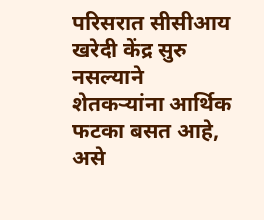परिसरात सीसीआय खरेदी केंद्र सुरु नसल्याने शेतकऱ्यांना आर्थिक फटका बसत आहे, असे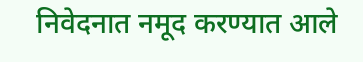निवेदनात नमूद करण्यात आले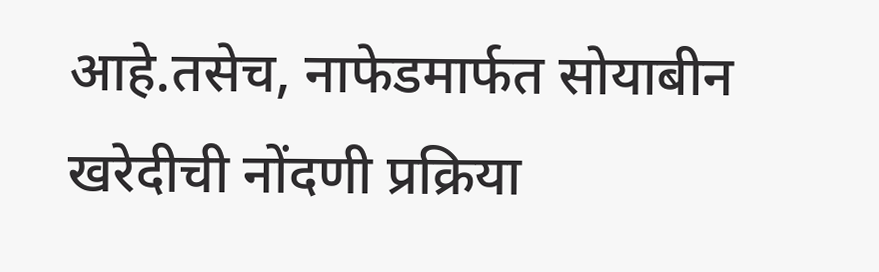आहे.तसेच, नाफेडमार्फत सोयाबीन खरेदीची नोंदणी प्रक्रिया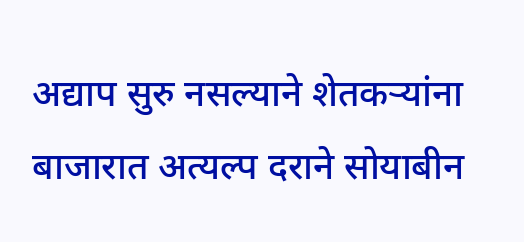अद्याप सुरु नसल्याने शेतकऱ्यांना बाजारात अत्यल्प दराने सोयाबीन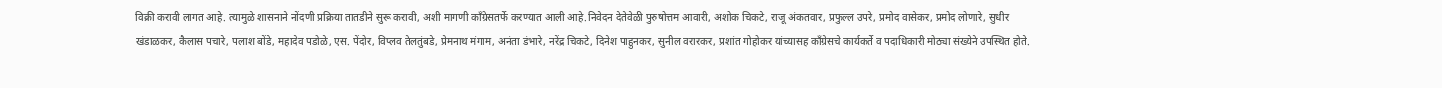विक्री करावी लागत आहे. त्यामुळे शासनाने नोंदणी प्रक्रिया तातडीने सुरू करावी, अशी मागणी काँग्रेसतर्फे करण्यात आली आहे.निवेदन देतेवेळी पुरुषोत्तम आवारी, अशोक चिकटे, राजू अंकतवार, प्रफुल्ल उपरे, प्रमोद वासेकर, प्रमोद लोणारे, सुधीर खंडाळकर, कैलास पचारे, पलाश बोंडे, महादेव पडोळे, एस. पेंदोर, विप्लव तेलतुंबडे, प्रेमनाथ मंगाम, अनंता डंभारे, नरेंद्र चिकटे, दिनेश पाहुनकर, सुनील वरारकर, प्रशांत गोहोकर यांच्यासह काँग्रेसचे कार्यकर्ते व पदाधिकारी मोठ्या संख्येने उपस्थित होते.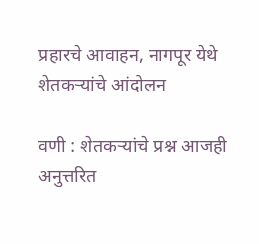प्रहारचे आवाहन, नागपूर येथे शेतकऱ्यांचे आंदोलन

वणी : शेतकऱ्यांचे प्रश्न आजही अनुत्तरित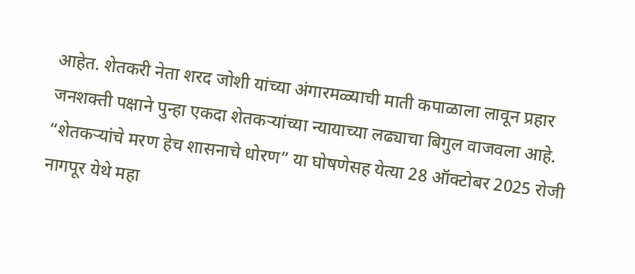आहेत. शेतकरी नेता शरद जोशी यांच्या अंगारमळ्याची माती कपाळाला लावून प्रहार जनशक्ती पक्षाने पुन्हा एकदा शेतकऱ्यांच्या न्यायाच्या लढ्याचा बिगुल वाजवला आहे. “शेतकऱ्यांचे मरण हेच शासनाचे धोरण” या घोषणेसह येत्या 28 ऑक्टोबर 2025 रोजी नागपूर येथे महा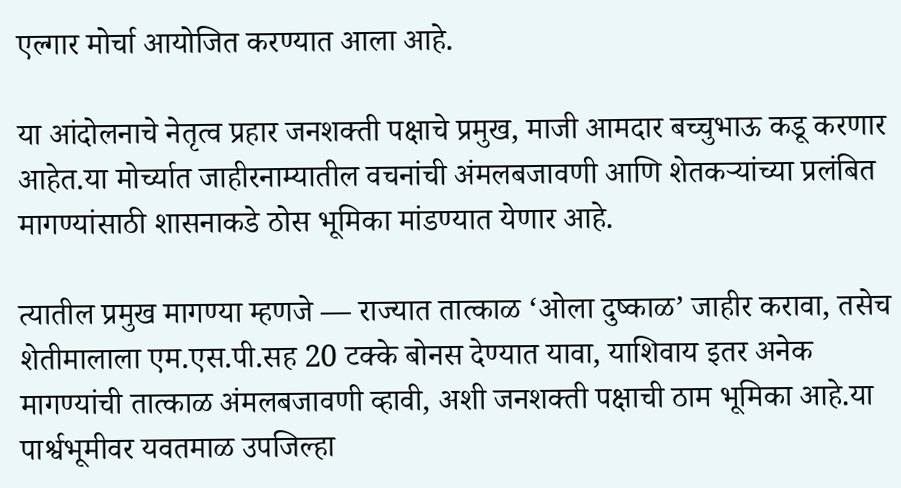एल्गार मोर्चा आयोजित करण्यात आला आहे.

या आंदोलनाचे नेतृत्व प्रहार जनशक्ती पक्षाचे प्रमुख, माजी आमदार बच्चुभाऊ कडू करणार आहेत.या मोर्च्यात जाहीरनाम्यातील वचनांची अंमलबजावणी आणि शेतकऱ्यांच्या प्रलंबित मागण्यांसाठी शासनाकडे ठोस भूमिका मांडण्यात येणार आहे.

त्यातील प्रमुख मागण्या म्हणजे — राज्यात तात्काळ ‘ओला दुष्काळ’ जाहीर करावा, तसेच शेतीमालाला एम.एस.पी.सह 20 टक्के बोनस देण्यात यावा, याशिवाय इतर अनेक मागण्यांची तात्काळ अंमलबजावणी व्हावी, अशी जनशक्ती पक्षाची ठाम भूमिका आहे.या पार्श्वभूमीवर यवतमाळ उपजिल्हा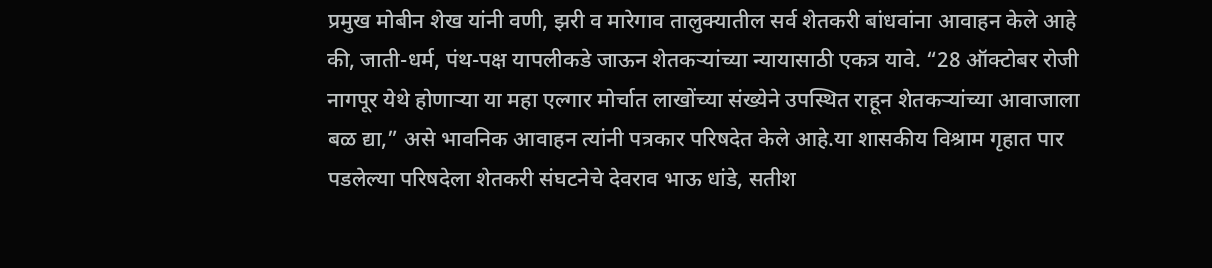प्रमुख मोबीन शेख यांनी वणी, झरी व मारेगाव तालुक्यातील सर्व शेतकरी बांधवांना आवाहन केले आहे की, जाती-धर्म, पंथ-पक्ष यापलीकडे जाऊन शेतकऱ्यांच्या न्यायासाठी एकत्र यावे. “28 ऑक्टोबर रोजी नागपूर येथे होणाऱ्या या महा एल्गार मोर्चात लाखोंच्या संख्येने उपस्थित राहून शेतकऱ्यांच्या आवाजाला बळ द्या,” असे भावनिक आवाहन त्यांनी पत्रकार परिषदेत केले आहे.या शासकीय विश्राम गृहात पार पडलेल्या परिषदेला शेतकरी संघटनेचे देवराव भाऊ धांडे, सतीश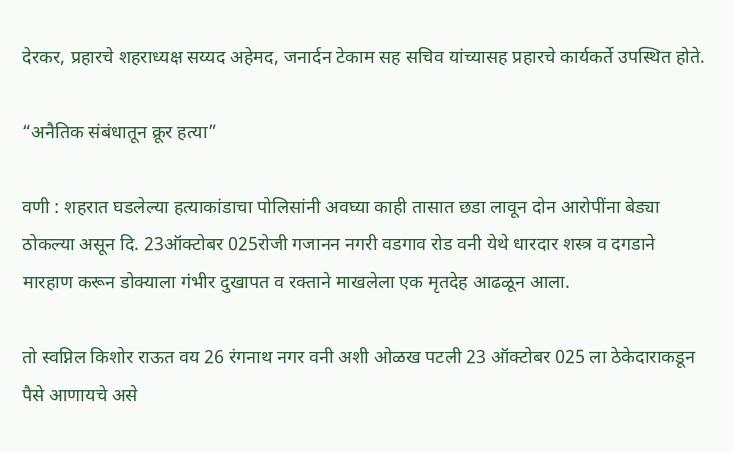देरकर, प्रहारचे शहराध्यक्ष सय्यद अहेमद, जनार्दन टेकाम सह सचिव यांच्यासह प्रहारचे कार्यकर्ते उपस्थित होते.

“अनैतिक संबंधातून क्रूर हत्या”

वणी : शहरात घडलेल्या हत्याकांडाचा पोलिसांनी अवघ्या काही तासात छडा लावून दोन आरोपींना बेड्या ठोकल्या असून दि. 23ऑक्टोबर 025रोजी गजानन नगरी वडगाव रोड वनी येथे धारदार शस्त्र व दगडाने मारहाण करून डोक्याला गंभीर दुखापत व रक्ताने माखलेला एक मृतदेह आढळून आला.

तो स्वप्निल किशोर राऊत वय 26 रंगनाथ नगर वनी अशी ओळख पटली 23 ऑक्टोबर 025 ला ठेकेदाराकडून पैसे आणायचे असे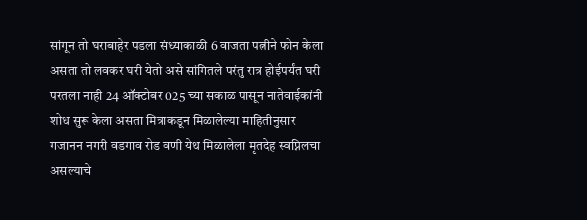सांगून तो घराबाहेर पडला संध्याकाळी 6 वाजता पत्नीने फोन केला असता तो लवकर घरी येतो असे सांगितले परंतु रात्र होईपर्यंत घरी परतला नाही 24 ऑक्टोबर 025 च्या सकाळ पासून नातेवाईकांनी शोध सुरू केला असता मित्राकडून मिळालेल्या माहितीनुसार गजानन नगरी वडगाव रोड वणी येथ मिळालेला मृतदेह स्वप्निलचा असल्याचे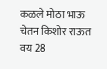कळले मोठा भाऊ चेतन किशोर राऊत वय 28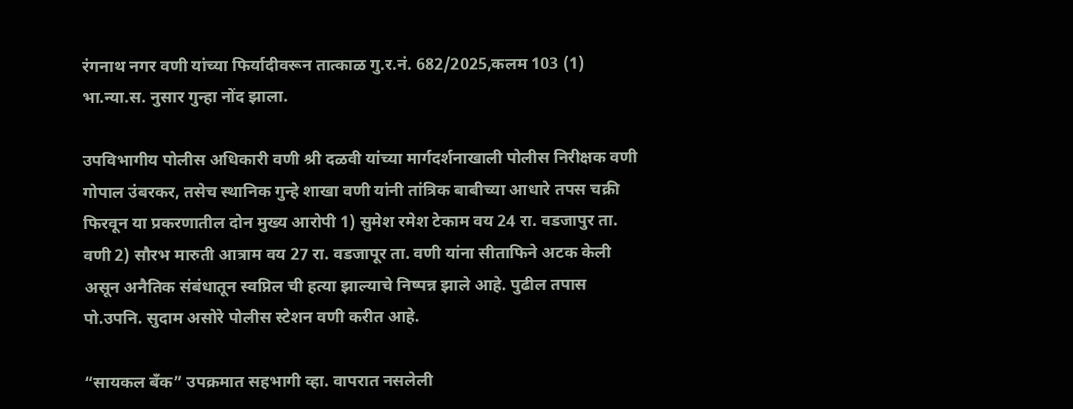रंगनाथ नगर वणी यांच्या फिर्यादीवरून तात्काळ गु.र.नं. 682/2025,कलम 103 (1) भा.न्या.स. नुसार गुन्हा नोंद झाला.

उपविभागीय पोलीस अधिकारी वणी श्री दळवी यांच्या मार्गदर्शनाखाली पोलीस निरीक्षक वणी गोपाल उंबरकर, तसेच स्थानिक गुन्हे शाखा वणी यांनी तांत्रिक बाबीच्या आधारे तपस चक्री फिरवून या प्रकरणातील दोन मुख्य आरोपी 1) सुमेश रमेश टेकाम वय 24 रा. वडजापुर ता. वणी 2) सौरभ मारुती आत्राम वय 27 रा. वडजापूर ता. वणी यांना सीताफिने अटक केली असून अनैतिक संबंधातून स्वप्निल ची हत्या झाल्याचे निष्पन्न झाले आहे. पुढील तपास पो.उपनि. सुदाम असोरे पोलीस स्टेशन वणी करीत आहे.

“सायकल बँक” उपक्रमात सहभागी व्हा. वापरात नसलेली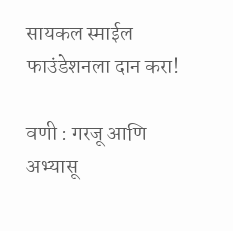सायकल स्माईल फाउंडेशनला दान करा!

वणी : गरजू आणि अभ्यासू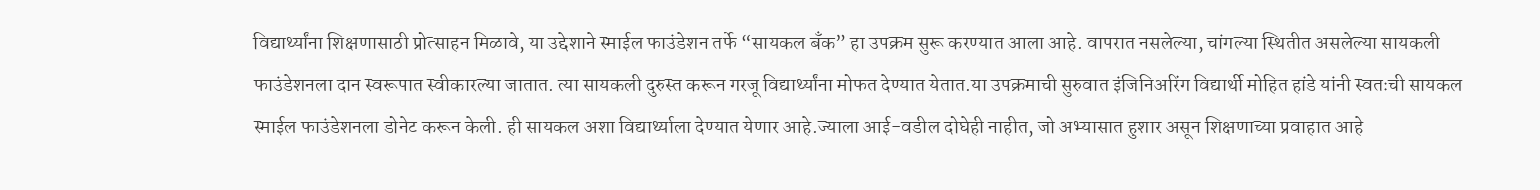विद्यार्थ्यांना शिक्षणासाठी प्रोत्साहन मिळावे, या उद्देशाने स्माईल फाउंडेशन तर्फे “सायकल बँक” हा उपक्रम सुरू करण्यात आला आहे. वापरात नसलेल्या, चांगल्या स्थितीत असलेल्या सायकली फाउंडेशनला दान स्वरूपात स्वीकारल्या जातात. त्या सायकली दुरुस्त करून गरजू विद्यार्थ्यांना मोफत देण्यात येतात.या उपक्रमाची सुरुवात इंजिनिअरिंग विद्यार्थी मोहित हांडे यांनी स्वतःची सायकल स्माईल फाउंडेशनला डोनेट करून केली. ही सायकल अशा विद्यार्थ्याला देण्यात येणार आहे.ज्याला आई-वडील दोघेही नाहीत, जो अभ्यासात हुशार असून शिक्षणाच्या प्रवाहात आहे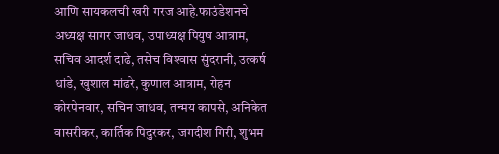आणि सायकलची खरी गरज आहे.फाउंडेशनचे अध्यक्ष सागर जाधव, उपाध्यक्ष पियुष आत्राम, सचिव आदर्श दाढे, तसेच विश्‍वास सुंदरानी, उत्कर्ष धांडे, खुशाल मांढरे, कुणाल आत्राम, रोहन कोरपेनवार, सचिन जाधव, तन्मय कापसे, अनिकेत वासरीकर, कार्तिक पिदुरकर, जगदीश गिरी, शुभम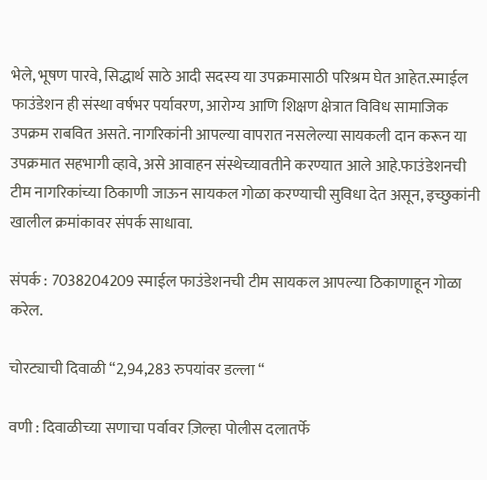भेले, भूषण पारवे, सिद्धार्थ साठे आदी सदस्य या उपक्रमासाठी परिश्रम घेत आहेत.स्माईल फाउंडेशन ही संस्था वर्षभर पर्यावरण, आरोग्य आणि शिक्षण क्षेत्रात विविध सामाजिक उपक्रम राबवित असते. नागरिकांनी आपल्या वापरात नसलेल्या सायकली दान करून या उपक्रमात सहभागी व्हावे, असे आवाहन संस्थेच्यावतीने करण्यात आले आहे.फाउंडेशनची टीम नागरिकांच्या ठिकाणी जाऊन सायकल गोळा करण्याची सुविधा देत असून, इच्छुकांनी खालील क्रमांकावर संपर्क साधावा.

संपर्क : 7038204209 स्माईल फाउंडेशनची टीम सायकल आपल्या ठिकाणाहून गोळा करेल.

चोरट्याची दिवाळी “2,94,283 रुपयांवर डल्ला “

वणी : दिवाळीच्या सणाचा पर्वावर ज़िल्हा पोलीस दलातर्फे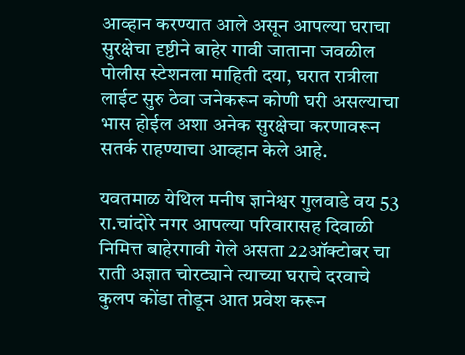आव्हान करण्यात आले असून आपल्या घराचा सुरक्षेचा दृष्टीने बाहेर गावी जाताना जवळील पोलीस स्टेशनला माहिती दया, घरात रात्रीला लाईट सुरु ठेवा जनेकरून कोणी घरी असल्याचा भास होईल अशा अनेक सुरक्षेचा करणावरून सतर्क राहण्याचा आव्हान केले आहे.

यवतमाळ येथिल मनीष ज्ञानेश्वर गुलवाडे वय 53 रा.चांदोरे नगर आपल्या परिवारासह दिवाळी निमित्त बाहेरगावी गेले असता 22ऑक्टोबर चा राती अज्ञात चोरट्याने त्याच्या घराचे दरवाचे कुलप कोंडा तोडून आत प्रवेश करून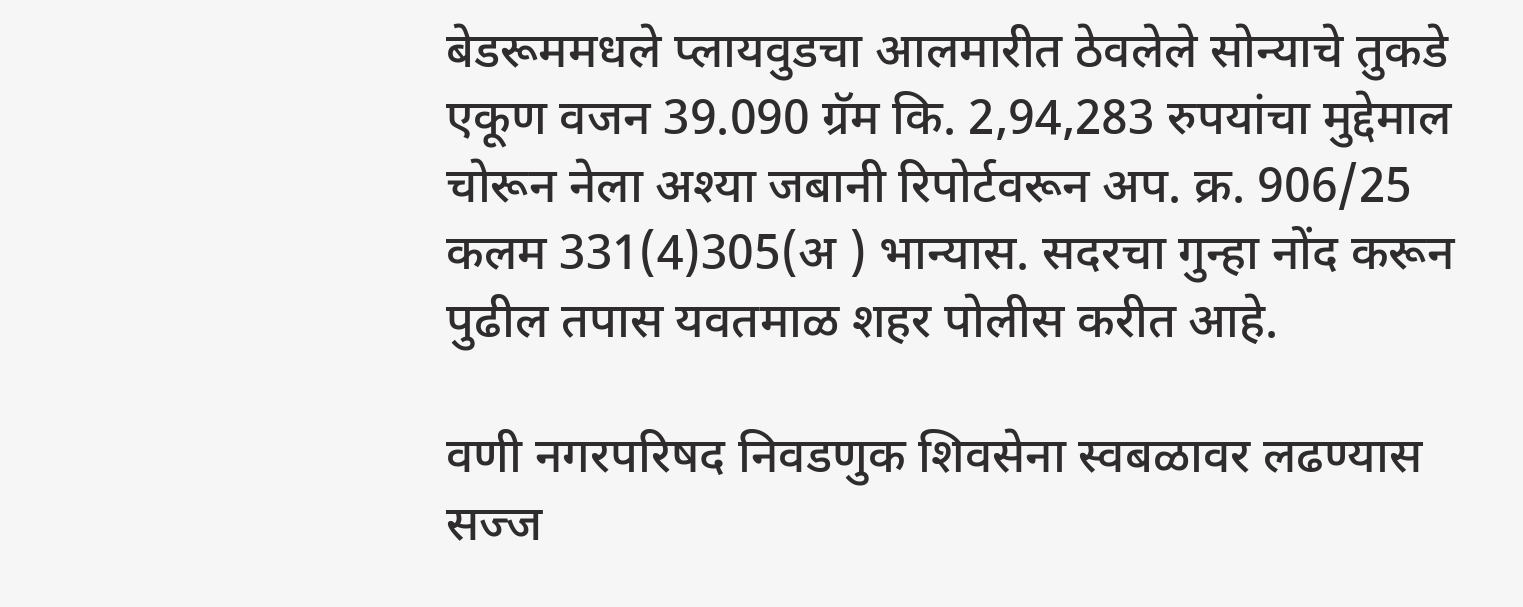बेडरूममधले प्लायवुडचा आलमारीत ठेवलेले सोन्याचे तुकडे एकूण वजन 39.090 ग्रॅम कि. 2,94,283 रुपयांचा मुद्देमाल चोरून नेला अश्या जबानी रिपोर्टवरून अप. क्र. 906/25 कलम 331(4)305(अ ) भान्यास. सदरचा गुन्हा नोंद करून पुढील तपास यवतमाळ शहर पोलीस करीत आहे.

वणी नगरपरिषद निवडणुक शिवसेना स्वबळावर लढण्यास सज्ज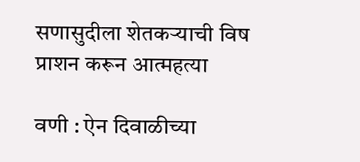सणासुदीला शेतकऱ्याची विष प्राशन करून आत्महत्या

वणी : ऐन दिवाळीच्या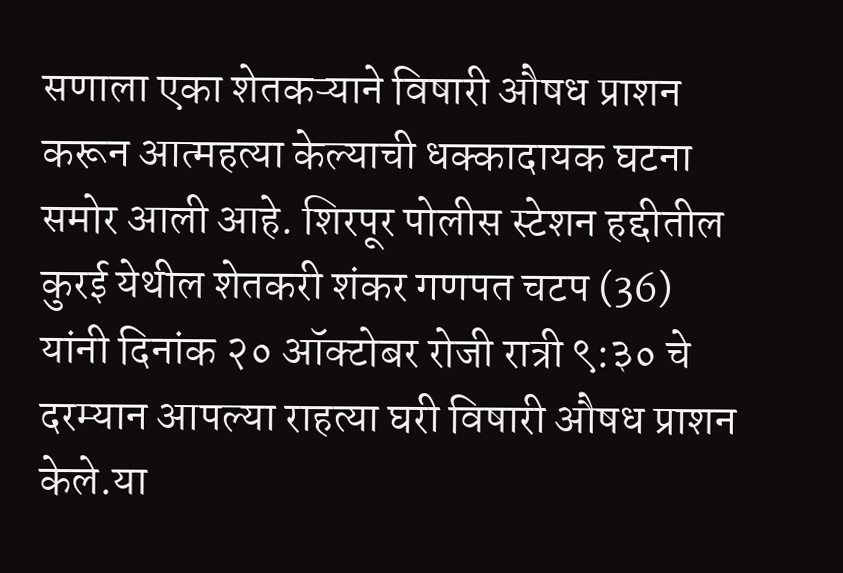सणाला एका शेतकऱ्याने विषारी औषध प्राशन करून आत्महत्या केल्याची धक्कादायक घटना समोर आली आहे. शिरपूर पोलीस स्टेशन हद्दीतील कुरई येथील शेतकरी शंकर गणपत चटप (36) यांनी दिनांक २० ऑक्टोबर रोजी रात्री ९:३० चे दरम्यान आपल्या राहत्या घरी विषारी औषध प्राशन केले.या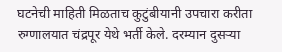घटनेची माहिती मिळताच कुटुंबीयानी उपचारा करीता रुग्णालयात चंद्रपूर येथे भर्ती केले. दरम्यान दुसऱ्या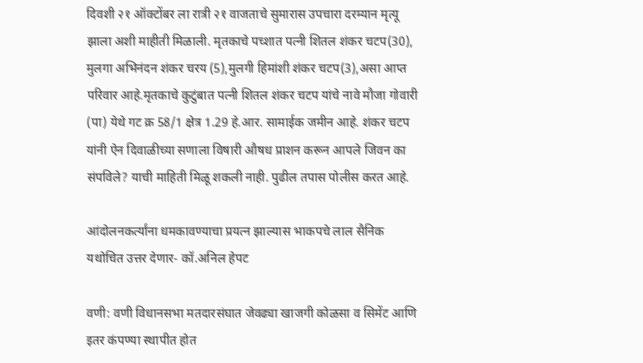दिवशी २१ ऑक्टोंबर ला रात्री २१ वाजताचे सुमारास उपचारा दरम्यान मृत्यू झाला अशी माहीती मिळाली. मृतकाचे पच्शात पत्नी शितल शंकर चटप(30), मुलगा अभिनंदन शंकर चरय (5),मुलगी हिमांशी शंकर चटप(3),असा आप्त परिवार आहे.मृतकाचे कुटुंबात पत्नी शितल शंकर चटप यांचे नावे मौजा गोवारी (पा) येथे गट क्र 58/1 क्षेत्र 1.29 हे.आर. सामाईक जमीन आहे. शंकर चटप यांनी ऐन दिवाळीच्या सणाला विषारी औषध प्राशन करून आपले जिवन का संपविले? याची माहिती मिळू शकली नाही. पुढील तपास पोलीस करत आहे.

आंदोलनकर्त्यांना धमकावण्याचा प्रयत्न झाल्यास भाकपचे लाल सैनिक यथोचित उत्तर देणार- कॉ.अनिल हेपट

वणी: वणी विधानसभा मतदारसंघात जेवढ्या खाजगी कोळसा व सिमेंट आणि इतर कंपण्या स्थापीत होत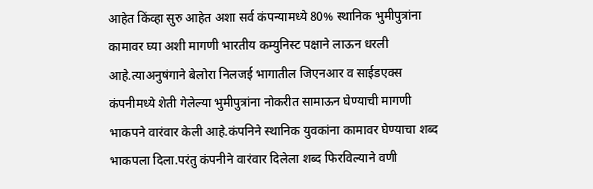आहेत किंव्हा सुरु आहेत अशा सर्व कंपन्यामध्ये 80% स्थानिक भुमीपुत्रांना कामावर घ्या अशी मागणी भारतीय कम्युनिस्ट पक्षाने लाऊन धरली आहे.त्याअनुषंगाने बेलोरा निलजई भागातील जिएनआर व साईडएक्स कंपनीमध्ये शेती गेलेल्या भुमीपुत्रांना नोकरीत सामाऊन घेण्याची मागणी भाकपने वारंवार केली आहे.कंपनिने स्थानिक युवकांना कामावर घेण्याचा शब्द भाकपला दिला.परंतु कंपनीने वारंवार दिलेला शब्द फिरविल्याने वणी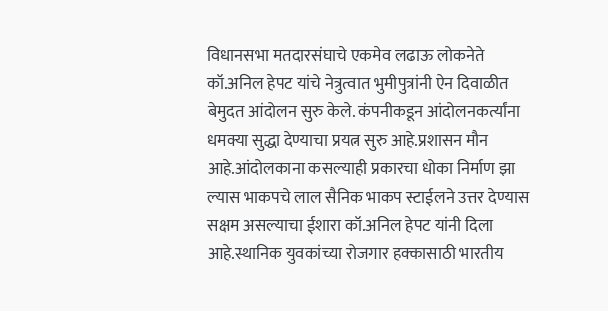विधानसभा मतदारसंघाचे एकमेव लढाऊ लोकनेते कॉ.अनिल हेपट यांचे नेत्रुत्वात भुमीपुत्रांनी ऐन दिवाळीत बेमुदत आंदोलन सुरु केले. कंपनीकडून आंदोलनकर्त्यांना धमक्या सुद्धा देण्याचा प्रयत्न सुरु आहे.प्रशासन मौन आहे.आंदोलकाना कसल्याही प्रकारचा धोका निर्माण झा ल्यास भाकपचे लाल सैनिक भाकप स्टाईलने उत्तर देण्यास सक्षम असल्याचा ईशारा कॉ.अनिल हेपट यांनी दिला आहे.स्थानिक युवकांच्या रोजगार हक्कासाठी भारतीय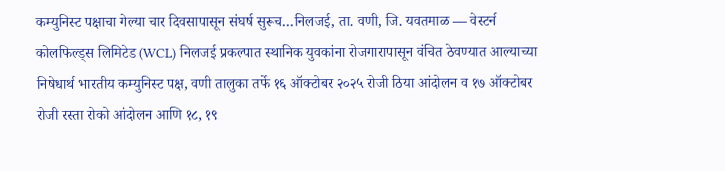कम्युनिस्ट पक्षाचा गेल्या चार दिवसापासून संघर्ष सुरूच…निलजई, ता. वणी, जि. यवतमाळ — वेस्टर्न कोलफिल्ड्स लिमिटेड (WCL) निलजई प्रकल्पात स्थानिक युवकांना रोजगारापासून वंचित ठेवण्यात आल्याच्या निषेधार्थ भारतीय कम्युनिस्ट पक्ष, वणी तालुका तर्फे १६ ऑक्टोबर २०२५ रोजी ठिया आंदोलन व १७ ऑक्टोबर रोजी रस्ता रोको आंदोलन आणि १८, १९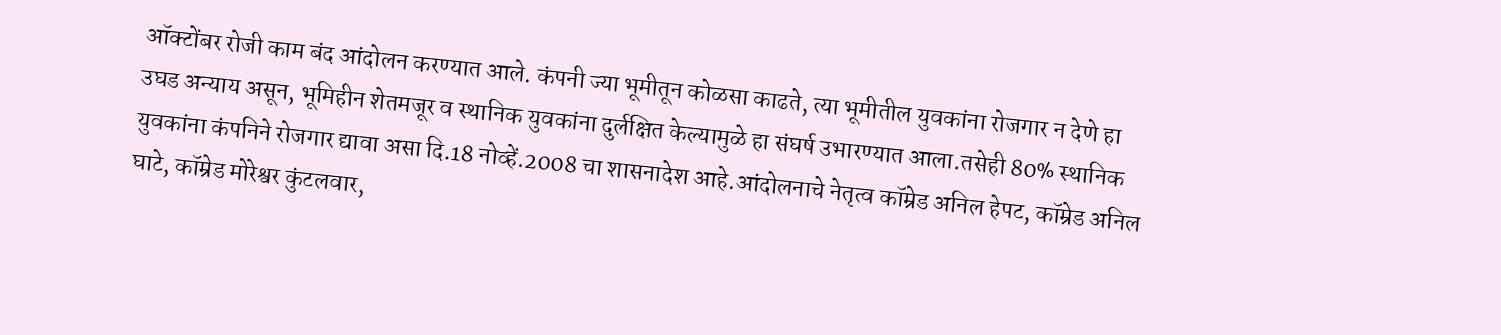ऑक्टोंबर रोजी काम बंद आंदोलन करण्यात आले. कंपनी ज्या भूमीतून कोळसा काढते, त्या भूमीतील युवकांना रोजगार न देणे हा उघड अन्याय असून, भूमिहीन शेतमजूर व स्थानिक युवकांना दुर्लक्षित केल्यामुळे हा संघर्ष उभारण्यात आला.तसेही 80% स्थानिक युवकांना कंपनिने रोजगार द्यावा असा दि.18 नोव्हें.2008 चा शासनादेश आहे.आंदोलनाचे नेतृत्व कॉम्रेड अनिल हेपट, कॉम्रेड अनिल घाटे, कॉम्रेड मोरेश्वर कुंटलवार,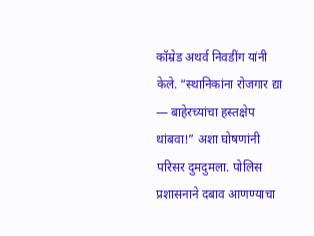कॉम्रेड अथर्व निवडींग यांनी केले. “स्थानिकांना रोजगार द्या — बाहेरच्यांचा हस्तक्षेप थांबवा!” अशा घोषणांनी परिसर दुमदुमला. पोलिस प्रशासनाने दबाव आणण्याचा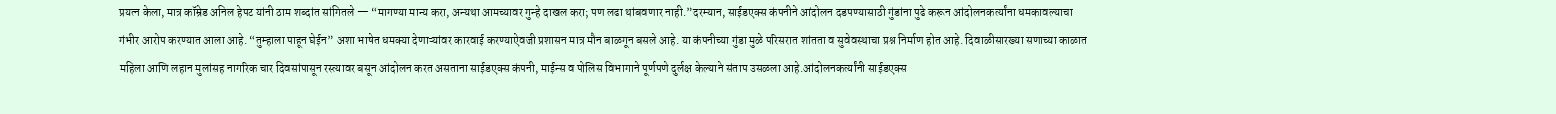प्रयत्न केला, मात्र कॉम्रेड अनिल हेपट यांनी ठाम शब्दांत सांगितले — “मागण्या मान्य करा, अन्यथा आमच्यावर गुन्हे दाखल करा; पण लढा थांबवणार नाही.”दरम्यान, साईडएक्स कंपनीने आंदोलन दडपण्यासाठी गुंडांना पुढे करून आंदोलनकर्त्यांना धमकावल्याचा गंभीर आरोप करण्यात आला आहे. “तुम्हाला पाहून घेईन” अशा भाषेत धमक्या देणाऱ्यांवर कारवाई करण्याऐवजी प्रशासन मात्र मौन बाळगून बसले आहे. या कंपनीच्या गुंडा मुळे परिसरात शांतता व सुवेवस्थाचा प्रश्न निर्माण होत आहे. दिवाळीसारख्या सणाच्या काळात महिला आणि लहान मुलांसह नागरिक चार दिवसांपासून रस्त्यावर बसून आंदोलन करत असताना साईडएक्स कंपनी, माईन्स व पोलिस विभागाने पूर्णपणे दुर्लक्ष केल्याने संताप उसळला आहे.आंदोलनकर्त्यांनी साईडएक्स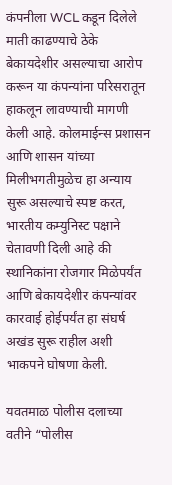कंपनीला WCL कडून दिलेले माती काढण्याचे ठेके बेकायदेशीर असल्याचा आरोप करून या कंपन्यांना परिसरातून हाकलून लावण्याची मागणी केली आहे. कोलमाईन्स प्रशासन आणि शासन यांच्या मिलीभगतीमुळेच हा अन्याय सुरू असल्याचे स्पष्ट करत, भारतीय कम्युनिस्ट पक्षाने चेतावणी दिली आहे की स्थानिकांना रोजगार मिळेपर्यंत आणि बेकायदेशीर कंपन्यांवर कारवाई होईपर्यंत हा संघर्ष अखंड सुरू राहील अशी भाकपने घोषणा केली.

यवतमाळ पोलीस दलाच्या वतीने “पोलीस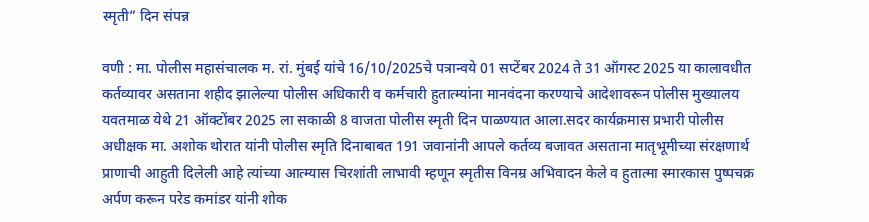स्मृती” दिन संपन्न

वणी : मा. पोलीस महासंचालक म. रां. मुंबई यांचे 16/10/2025चे पत्रान्वये 01 सप्टेंबर 2024 ते 31 ऑगस्ट 2025 या कालावधीत कर्तव्यावर असताना शहीद झालेल्या पोलीस अधिकारी व कर्मचारी हुतात्म्यांना मानवंदना करण्याचे आदेशावरून पोलीस मुख्यालय यवतमाळ येथे 21 ऑक्टोंबर 2025 ला सकाळी 8 वाजता पोलीस स्मृती दिन पाळण्यात आला.सदर कार्यक्रमास प्रभारी पोलीस अधीक्षक मा. अशोक थोरात यांनी पोलीस स्मृति दिनाबाबत 191 जवानांनी आपले कर्तव्य बजावत असताना मातृभूमीच्या संरक्षणार्थ प्राणाची आहुती दिलेली आहे त्यांच्या आत्म्यास चिरशांती लाभावी म्हणून स्मृतीस विनम्र अभिवादन केले व हुतात्मा स्मारकास पुष्पचक्र अर्पण करून परेड कमांडर यांनी शोक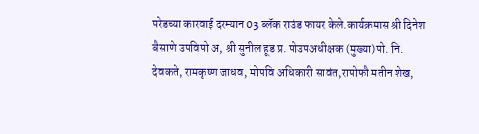परेडच्या कारवाई दरम्यान 03 ब्लॅक राउंड फायर केले.कार्यक्रमास श्री दिनेश बैसाणे उपविपो अ, श्री सुनील हूड प्र. पोउपअधीक्षक (मुख्या)पो. नि. देवकते, रामकृष्ण जाधव, मोपवि अधिकारी सावंत,रापोफौ मतीन शेख,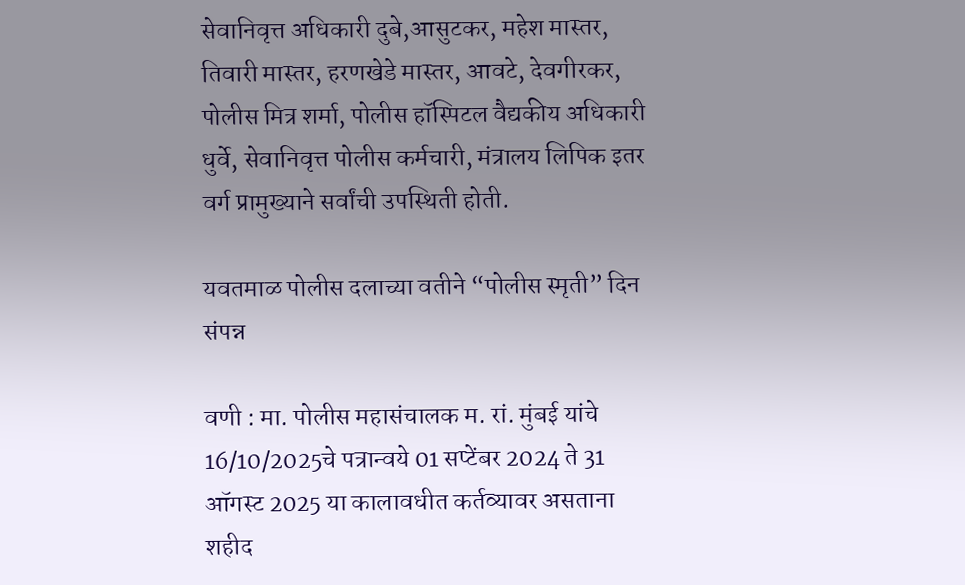सेवानिवृत्त अधिकारी दुबे,आसुटकर, महेश मास्तर, तिवारी मास्तर, हरणखेडे मास्तर, आवटे, देवगीरकर, पोलीस मित्र शर्मा, पोलीस हॉस्पिटल वैद्यकीय अधिकारी धुर्वे, सेवानिवृत्त पोलीस कर्मचारी, मंत्रालय लिपिक इतर वर्ग प्रामुख्याने सर्वांची उपस्थिती होती.

यवतमाळ पोलीस दलाच्या वतीने “पोलीस स्मृती” दिन संपन्न

वणी : मा. पोलीस महासंचालक म. रां. मुंबई यांचे 16/10/2025चे पत्रान्वये 01 सप्टेंबर 2024 ते 31 ऑगस्ट 2025 या कालावधीत कर्तव्यावर असताना शहीद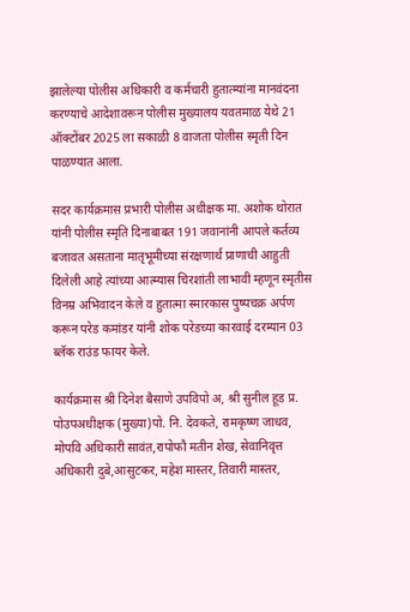झालेल्या पोलीस अधिकारी व कर्मचारी हुतात्म्यांना मानवंदना करण्याचे आदेशावरून पोलीस मुख्यालय यवतमाळ येथे 21 ऑक्टोंबर 2025 ला सकाळी 8 वाजता पोलीस स्मृती दिन पाळण्यात आला.

सदर कार्यक्रमास प्रभारी पोलीस अधीक्षक मा. अशोक थोरात यांनी पोलीस स्मृति दिनाबाबत 191 जवानांनी आपले कर्तव्य बजावत असताना मातृभूमीच्या संरक्षणार्थ प्राणाची आहुती दिलेली आहे त्यांच्या आत्म्यास चिरशांती लाभावी म्हणून स्मृतीस विनम्र अभिवादन केले व हुतात्मा स्मारकास पुष्पचक्र अर्पण करून परेड कमांडर यांनी शोक परेडच्या कारवाई दरम्यान 03 ब्लॅक राउंड फायर केले.

कार्यक्रमास श्री दिनेश बैसाणे उपविपो अ, श्री सुनील हूड प्र. पोउपअधीक्षक (मुख्या)पो. नि. देवकते, रामकृष्ण जाधव, मोपवि अधिकारी सावंत,रापोफौ मतीन शेख, सेवानिवृत्त अधिकारी दुबे,आसुटकर, महेश मास्तर, तिवारी मास्तर,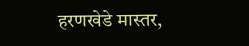हरणखेडे मास्तर,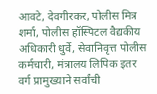आवटे, देवगीरकर, पोलीस मित्र शर्मा, पोलीस हॉस्पिटल वैद्यकीय अधिकारी धुर्वे, सेवानिवृत्त पोलीस कर्मचारी, मंत्रालय लिपिक इतर वर्ग प्रामुख्याने सर्वांची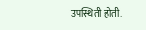उपस्थिती होती.